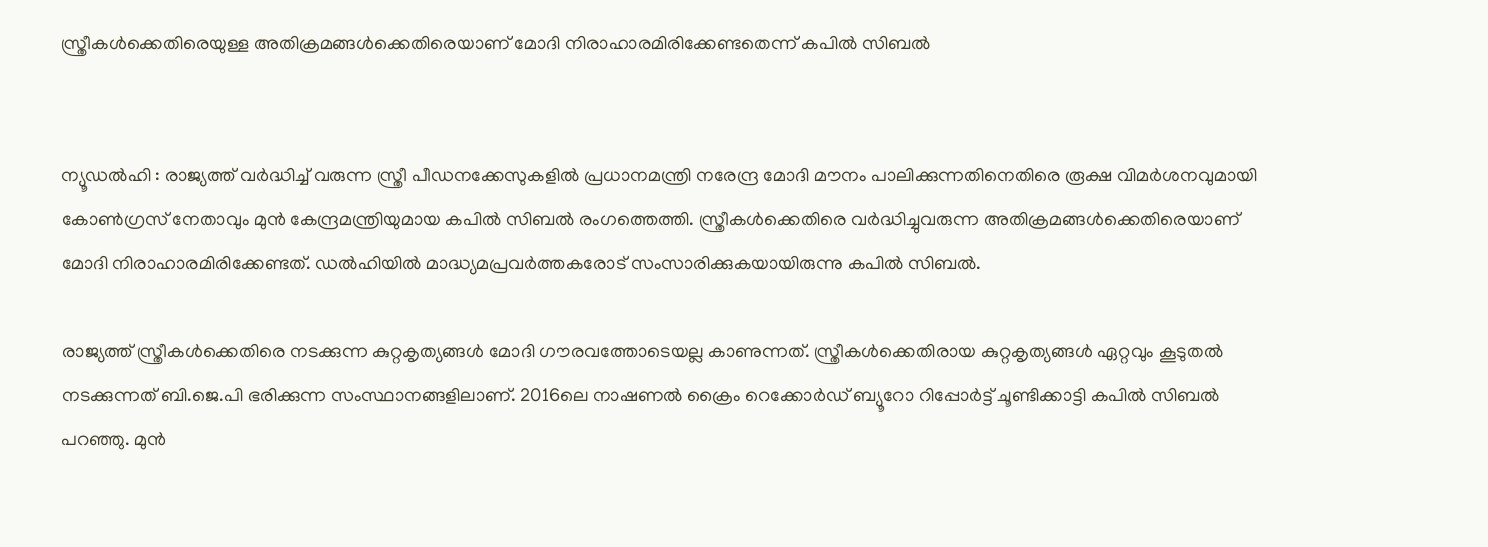സ്ത്രീകൾക്കെതിരെയുള്ള അതിക്രമങ്ങൾക്കെതിരെയാണ് മോദി നിരാഹാരമിരിക്കേണ്ടതെന്ന് കപിൽ സിബൽ


ന്യൂഡൽഹി : രാജ്യത്ത് വർദ്ധിച്ച് വരുന്ന സ്ത്രീ പീഡനക്കേസുകളിൽ പ്രധാനമന്ത്രി നരേന്ദ്ര മോദി മൗനം പാലിക്കുന്നതിനെതിരെ രൂക്ഷ വിമർശനവുമായി കോൺഗ്രസ് നേതാവും മുൻ കേന്ദ്രമന്ത്രിയുമായ കപിൽ സിബൽ രംഗത്തെത്തി. സ്ത്രീകൾക്കെതിരെ വർദ്ധിച്ചുവരുന്ന അതിക്രമങ്ങൾക്കെതിരെയാണ് മോദി നിരാഹാരമിരിക്കേണ്ടത്. ഡൽഹിയിൽ മാദ്ധ്യമപ്രവർത്തകരോട് സംസാരിക്കുകയായിരുന്നു കപിൽ സിബൽ.

രാജ്യത്ത് സ്ത്രീകൾക്കെതിരെ നടക്കുന്ന കുറ്റകൃത്യങ്ങൾ മോദി ഗൗരവത്തോടെയല്ല കാണുന്നത്. സ്ത്രീകൾക്കെതിരായ കുറ്റകൃത്യങ്ങൾ ഏറ്റവും കൂടുതൽ നടക്കുന്നത് ബി.ജെ.പി ഭരിക്കുന്ന സംസ്ഥാനങ്ങളിലാണ്. 2016ലെ നാഷണൽ ക്രൈം റെക്കോർഡ് ബ്യൂറോ റിപ്പോർട്ട് ചൂണ്ടിക്കാട്ടി കപിൽ സിബൽ പറഞ്ഞു. മുൻ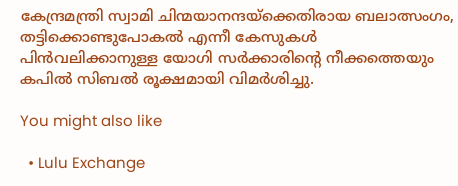കേന്ദ്രമന്ത്രി സ്വാമി ചിന്മയാനന്ദയ്ക്കെതിരായ ബലാത്സംഗം, തട്ടിക്കൊണ്ടുപോകൽ എന്നീ കേസുകൾ പിൻവലിക്കാനുള്ള യോഗി സർക്കാരിന്റെ നീക്കത്തെയും കപിൽ സിബൽ രൂക്ഷമായി വിമർശിച്ചു.

You might also like

  • Lulu Exchange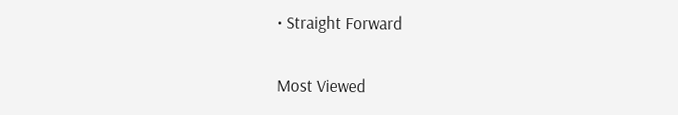• Straight Forward

Most Viewed